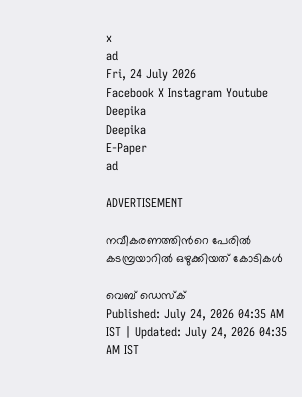x
ad
Fri, 24 July 2026
Facebook X Instagram Youtube
Deepika
Deepika
E-Paper
ad

ADVERTISEMENT

നവീകരണത്തിന്‍റെ പേരിൽ കടമ്പ്രയാറിൽ ഒഴുക്കിയത് കോടികൾ

വെബ് ഡെസ്ക്
Published: July 24, 2026 04:35 AM IST | Updated: July 24, 2026 04:35 AM IST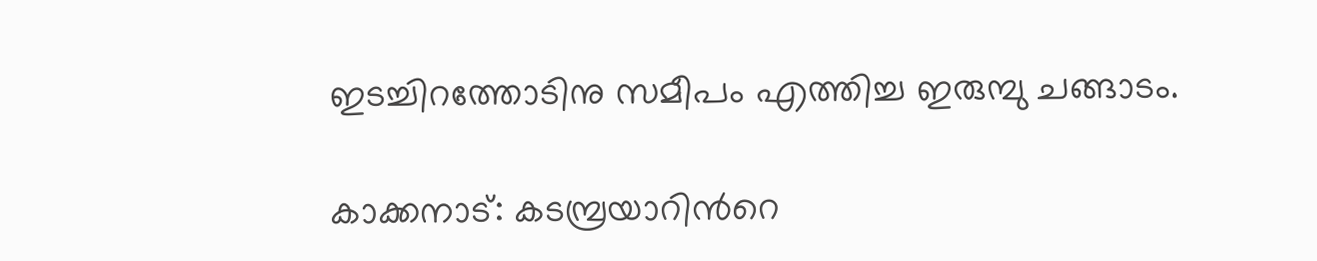ഇടച്ചിറത്തോടിനു സമീപം എത്തിച്ച ഇരുമ്പു ചങ്ങാടം.

കാക്കനാട്: കടമ്പ്രയാറിന്‍റെ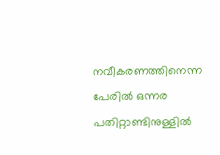നവീകരണത്തിനെന്ന പേരിൽ ഒന്നര പതിറ്റാണ്ടിനുള്ളിൽ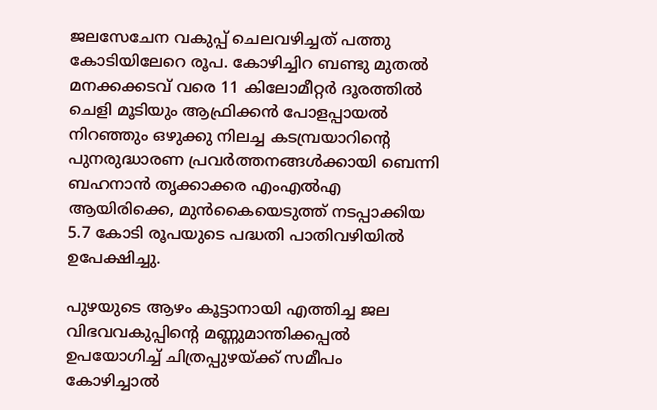ജലസേചേന വകുപ്പ് ചെലവഴിച്ചത് പത്തു കോടിയിലേറെ രൂപ. കോഴിച്ചിറ ബണ്ടു മുതൽ മനക്കക്കടവ് വരെ 11 കിലോമീറ്റർ ദൂരത്തിൽ ചെളി മൂടിയും ആഫ്രിക്കൻ പോളപ്പായൽ നിറഞ്ഞും ഒഴുക്കു നിലച്ച കടമ്പ്രയാറിന്‍റെ പുനരുദ്ധാരണ പ്രവർത്തനങ്ങൾക്കായി ബെന്നി ബഹനാൻ തൃക്കാക്കര എംഎൽഎ ആയിരിക്കെ, മുൻകൈയെടുത്ത് നടപ്പാക്കിയ 5.7 കോടി രൂപയുടെ പദ്ധതി പാതിവഴിയിൽ ഉപേക്ഷിച്ചു.

പുഴയുടെ ആഴം കൂട്ടാനായി എത്തിച്ച ജല വിഭവവകുപ്പിന്‍റെ മണ്ണുമാന്തിക്കപ്പൽ ഉപയോഗിച്ച് ചിത്രപ്പുഴയ്ക്ക് സമീപം കോഴിച്ചാൽ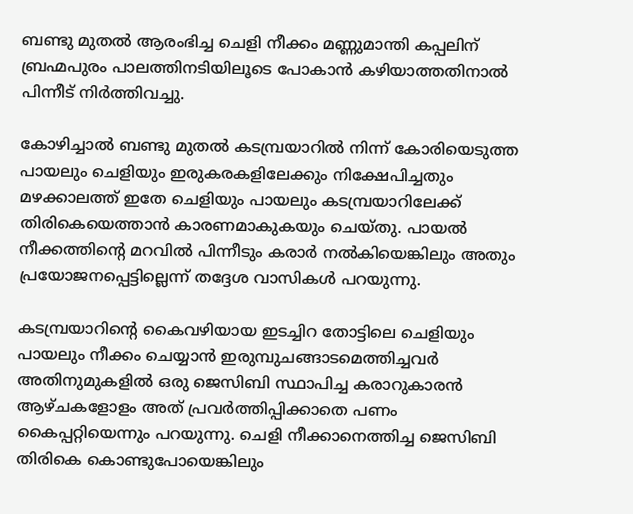ബണ്ടു മുതൽ ആരംഭിച്ച ചെളി നീക്കം മണ്ണുമാന്തി കപ്പലിന് ബ്രഹ്മപുരം പാലത്തിനടിയിലൂടെ പോകാൻ കഴിയാത്തതിനാൽ പിന്നീട് നിർത്തിവച്ചു.

കോഴിച്ചാൽ ബണ്ടു മുതൽ കടമ്പ്രയാറിൽ നിന്ന് കോരിയെടുത്ത പായലും ചെളിയും ഇരുകരകളിലേക്കും നിക്ഷേപിച്ചതും മഴക്കാലത്ത് ഇതേ ചെളിയും പായലും കടമ്പ്രയാറിലേക്ക് തിരികെയെത്താൻ കാരണമാകുകയും ചെയ്തു. പായൽ നീക്കത്തിന്‍റെ മറവിൽ പിന്നീടും കരാർ നൽകിയെങ്കിലും അതും പ്രയോജനപ്പെട്ടില്ലെന്ന് തദ്ദേശ വാസികൾ പറയുന്നു.

കടമ്പ്രയാറിന്‍റെ കൈവഴിയായ ഇടച്ചിറ തോട്ടിലെ ചെളിയും പായലും നീക്കം ചെയ്യാൻ ഇരുമ്പുചങ്ങാടമെത്തിച്ചവർ അതിനുമുകളിൽ ഒരു ജെസിബി സ്ഥാപിച്ച കരാറുകാരൻ ആഴ്ചകളോളം അത് പ്രവർത്തിപ്പിക്കാതെ പണം കൈപ്പറ്റിയെന്നും പറയുന്നു. ചെളി നീക്കാനെത്തിച്ച ജെസിബി തിരികെ കൊണ്ടുപോയെങ്കിലും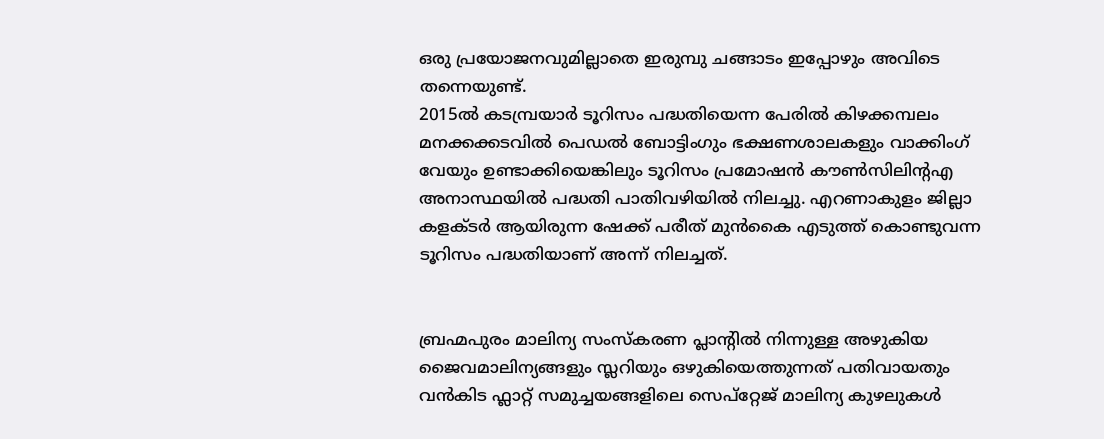ഒരു പ്രയോജനവുമില്ലാതെ ഇരുമ്പു ചങ്ങാടം ഇപ്പോഴും അവിടെ തന്നെയുണ്ട്.
2015ൽ കടമ്പ്രയാർ ടൂറിസം പദ്ധതിയെന്ന പേരിൽ കിഴക്കമ്പലം മനക്കക്കടവിൽ പെഡൽ ബോട്ടിംഗും ഭക്ഷണശാലകളും വാക്കിംഗ് വേയും ഉണ്ടാക്കിയെങ്കിലും ടൂറിസം പ്രമോഷൻ കൗൺസിലിന്‍റഎ അനാസ്ഥയിൽ പദ്ധതി പാതിവഴിയിൽ നിലച്ചു. എറണാകുളം ജില്ലാ കളക്ടർ ആയിരുന്ന ഷേക്ക് പരീത് മുൻകൈ എടുത്ത് കൊണ്ടുവന്ന ടൂറിസം പദ്ധതിയാണ് അന്ന് നിലച്ചത്.


ബ്രഹ്മപുരം മാലിന്യ സംസ്കരണ പ്ലാന്‍റിൽ നിന്നുള്ള അഴുകിയ ജൈവമാലിന്യങ്ങളും സ്ലറിയും ഒഴുകിയെത്തുന്നത് പതിവായതും വൻകിട ഫ്ലാറ്റ് സമുച്ചയങ്ങളിലെ സെപ്റ്റേജ് മാലിന്യ കുഴലുകൾ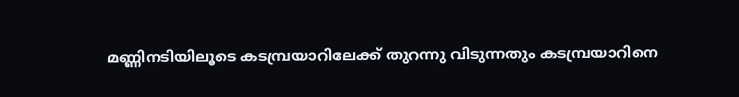മണ്ണിനടിയിലൂടെ കടമ്പ്രയാറിലേക്ക് തുറന്നു വിടുന്നതും കടമ്പ്രയാറിനെ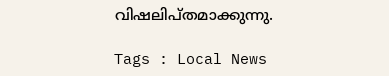വിഷലിപ്തമാക്കുന്നു.

Tags : Local News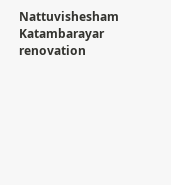Nattuvishesham Katambarayar renovation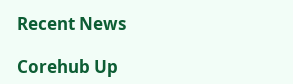Recent News

Corehub Up